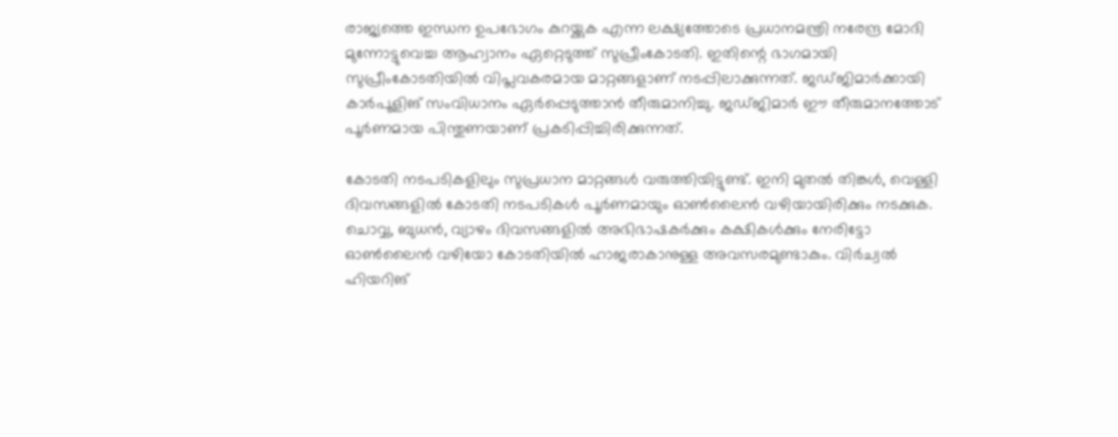രാജ്യത്തെ ഇന്ധന ഉപഭോഗം കുറയ്ക്കുക എന്ന ലക്ഷ്യത്തോടെ പ്രധാനമന്ത്രി നരേന്ദ്ര മോദി മുന്നോട്ടുവെച്ച ആഹ്വാനം ഏറ്റെടുത്ത് സുപ്രീംകോടതി. ഇതിന്റെ ഭാഗമായി സുപ്രീംകോടതിയിൽ വിപ്ലവകരമായ മാറ്റങ്ങളാണ് നടപ്പിലാക്കുന്നത്. ജഡ്ജിമാർക്കായി കാർപൂളിങ് സംവിധാനം ഏർപ്പെടുത്താൻ തീരുമാനിച്ചു. ജഡ്ജിമാർ ഈ തീരുമാനത്തോട് പൂർണമായ പിന്തുണയാണ് പ്രകടിപ്പിച്ചിരിക്കുന്നത്.

കോടതി നടപടികളിലും സുപ്രധാന മാറ്റങ്ങൾ വരുത്തിയിട്ടുണ്ട്. ഇനി മുതൽ തിങ്കൾ, വെള്ളി ദിവസങ്ങളിൽ കോടതി നടപടികൾ പൂർണമായും ഓൺലൈൻ വഴിയായിരിക്കും നടക്കുക. ചൊവ്വ, ബുധൻ, വ്യാഴം ദിവസങ്ങളിൽ അഭിഭാഷകർക്കും കക്ഷികൾക്കും നേരിട്ടോ ഓൺലൈൻ വഴിയോ കോടതിയിൽ ഹാജരാകാനുള്ള അവസരമുണ്ടാകും. വിർച്വൽ ഹിയറിങ്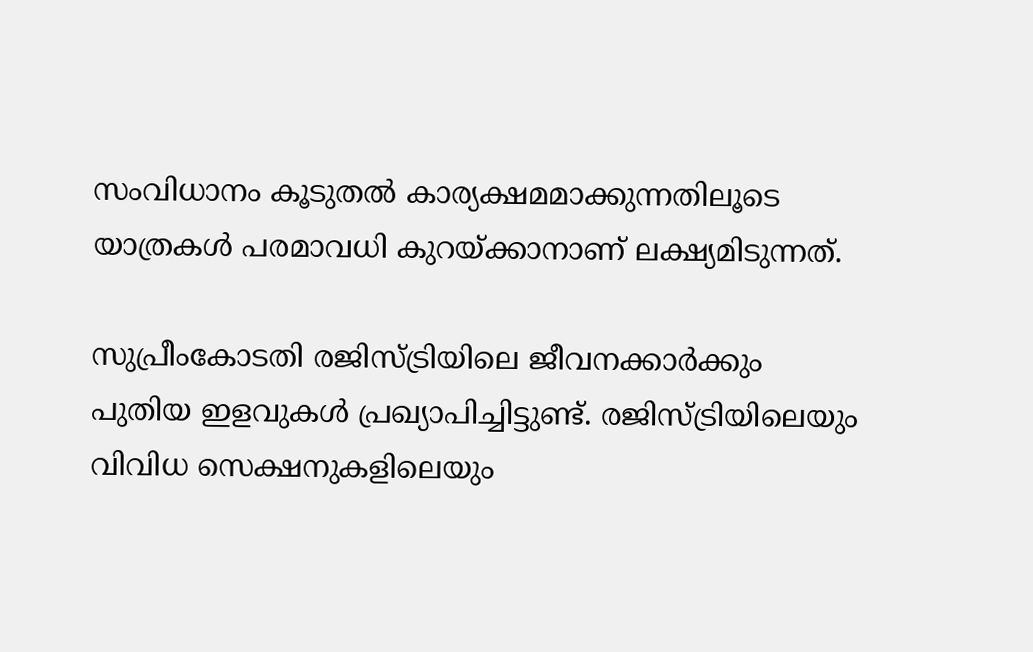സംവിധാനം കൂടുതൽ കാര്യക്ഷമമാക്കുന്നതിലൂടെ യാത്രകൾ പരമാവധി കുറയ്ക്കാനാണ് ലക്ഷ്യമിടുന്നത്.

സുപ്രീംകോടതി രജിസ്ട്രിയിലെ ജീവനക്കാർക്കും പുതിയ ഇളവുകൾ പ്രഖ്യാപിച്ചിട്ടുണ്ട്. രജിസ്ട്രിയിലെയും വിവിധ സെക്ഷനുകളിലെയും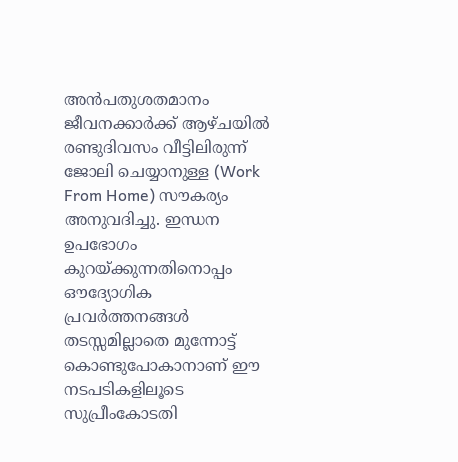അൻപതുശതമാനം ജീവനക്കാർക്ക് ആഴ്ചയിൽ രണ്ടുദിവസം വീട്ടിലിരുന്ന് ജോലി ചെയ്യാനുള്ള (Work From Home) സൗകര്യം അനുവദിച്ചു. ഇന്ധന ഉപഭോഗം കുറയ്ക്കുന്നതിനൊപ്പം ഔദ്യോഗിക പ്രവർത്തനങ്ങൾ തടസ്സമില്ലാതെ മുന്നോട്ട് കൊണ്ടുപോകാനാണ് ഈ നടപടികളിലൂടെ സുപ്രീംകോടതി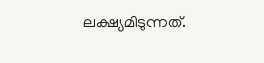ലക്ഷ്യമിടുന്നത്.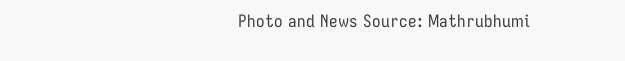Photo and News Source: Mathrubhumi